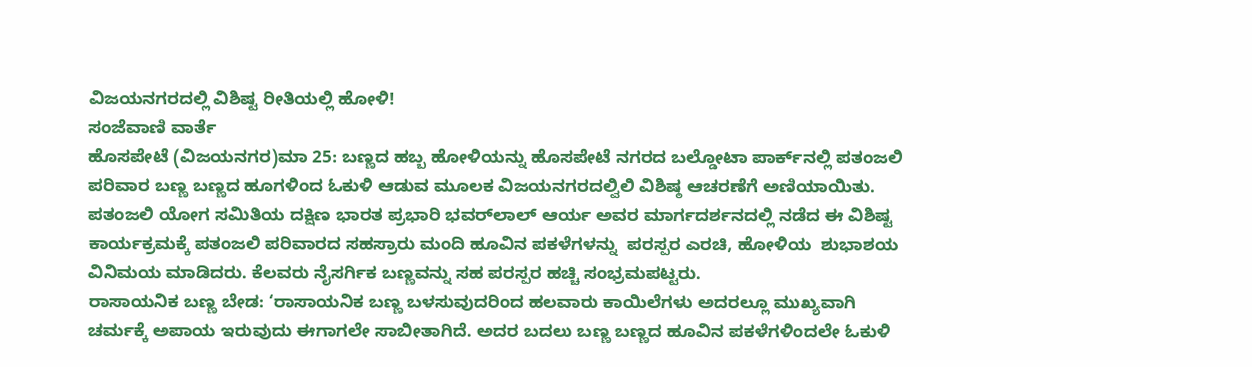ವಿಜಯನಗರದಲ್ಲಿ ವಿಶಿಷ್ಟ ರೀತಿಯಲ್ಲಿ ಹೋಳಿ!
ಸಂಜೆವಾಣಿ ವಾರ್ತೆ
ಹೊಸಪೇಟೆ (ವಿಜಯನಗರ)ಮಾ 25: ಬಣ್ಣದ ಹಬ್ಬ ಹೋಳಿಯನ್ನು ಹೊಸಪೇಟೆ ನಗರದ ಬಲ್ಡೋಟಾ ಪಾರ್ಕ್‌ನಲ್ಲಿ ಪತಂಜಲಿ ಪರಿವಾರ ಬಣ್ಣ ಬಣ್ಣದ ಹೂಗಳಿಂದ ಓಕುಳಿ ಆಡುವ ಮೂಲಕ ವಿಜಯನಗರದಲ್ವಿಲಿ ವಿಶಿಷ್ಠ ಆಚರಣೆಗೆ ಅಣಿಯಾಯಿತು.
ಪತಂಜಲಿ ಯೋಗ ಸಮಿತಿಯ ದಕ್ಷಿಣ ಭಾರತ ಪ್ರಭಾರಿ ಭವರ್‌ಲಾಲ್‌ ಆರ್ಯ ಅವರ ಮಾರ್ಗದರ್ಶನದಲ್ಲಿ ನಡೆದ ಈ ವಿಶಿಷ್ಟ ಕಾರ್ಯಕ್ರಮಕ್ಕೆ ಪತಂಜಲಿ ಪರಿವಾರದ ಸಹಸ್ರಾರು ಮಂದಿ ಹೂವಿನ ಪಕಳೆಗಳನ್ನು  ಪರಸ್ಪರ ಎರಚಿ, ಹೋಳಿಯ  ಶುಭಾಶಯ ವಿನಿಮಯ ಮಾಡಿದರು. ಕೆಲವರು ನೈಸರ್ಗಿಕ ಬಣ್ಣವನ್ನು ಸಹ ಪರಸ್ಪರ ಹಚ್ಚಿ ಸಂಭ್ರಮಪಟ್ಟರು.
ರಾಸಾಯನಿಕ ಬಣ್ಣ ಬೇಡ: ‘ರಾಸಾಯನಿಕ ಬಣ್ಣ ಬಳಸುವುದರಿಂದ ಹಲವಾರು ಕಾಯಿಲೆಗಳು ಅದರಲ್ಲೂ ಮುಖ್ಯವಾಗಿ ಚರ್ಮಕ್ಕೆ ಅಪಾಯ ಇರುವುದು ಈಗಾಗಲೇ ಸಾಬೀತಾಗಿದೆ. ಅದರ ಬದಲು ಬಣ್ಣ ಬಣ್ಣದ ಹೂವಿನ ಪಕಳೆಗಳಿಂದಲೇ ಓಕುಳಿ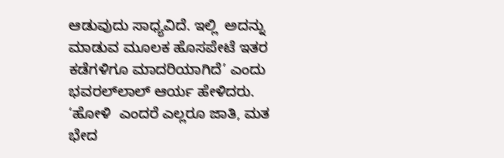ಆಡುವುದು ಸಾಧ್ಯವಿದೆ. ಇಲ್ಲಿ  ಅದನ್ನು ಮಾಡುವ ಮೂಲಕ ಹೊಸಪೇಟೆ ಇತರ ಕಡೆಗಳಿಗೂ ಮಾದರಿಯಾಗಿದೆ’ ಎಂದು ಭವರಲ್‌ಲಾಲ್‌ ಆರ್ಯ ಹೇಳಿದರು.
‘ಹೋಳಿ  ಎಂದರೆ ಎಲ್ಲರೂ ಜಾತಿ, ಮತ ಭೇದ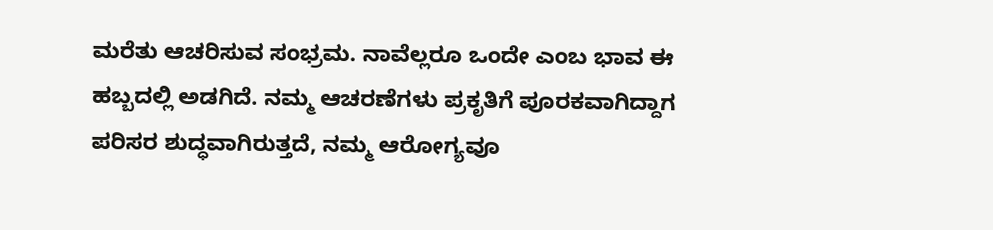ಮರೆತು ಆಚರಿಸುವ ಸಂಭ್ರಮ. ನಾವೆಲ್ಲರೂ ಒಂದೇ ಎಂಬ ಭಾವ ಈ ಹಬ್ಬದಲ್ಲಿ ಅಡಗಿದೆ. ನಮ್ಮ ಆಚರಣೆಗಳು ಪ್ರಕೃತಿಗೆ ಪೂರಕವಾಗಿದ್ದಾಗ ಪರಿಸರ ಶುದ್ಧವಾಗಿರುತ್ತದೆ, ನಮ್ಮ ಆರೋಗ್ಯವೂ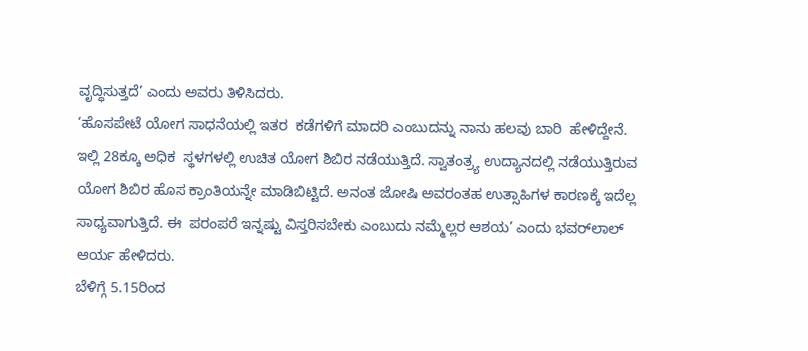ವೃದ್ಧಿಸುತ್ತದೆ’ ಎಂದು ಅವರು ತಿಳಿಸಿದರು.
‘ಹೊಸಪೇಟೆ ಯೋಗ ಸಾಧನೆಯಲ್ಲಿ ಇತರ  ಕಡೆಗಳಿಗೆ ಮಾದರಿ ಎಂಬುದನ್ನು ನಾನು ಹಲವು ಬಾರಿ  ಹೇಳಿದ್ದೇನೆ. ಇಲ್ಲಿ 28ಕ್ಕೂ ಅಧಿಕ  ಸ್ಥಳಗಳಲ್ಲಿ ಉಚಿತ ಯೋಗ ಶಿಬಿರ ನಡೆಯುತ್ತಿದೆ. ಸ್ವಾತಂತ್ರ್ಯ ಉದ್ಯಾನದಲ್ಲಿ ನಡೆಯುತ್ತಿರುವ ಯೋಗ ಶಿಬಿರ ಹೊಸ ಕ್ರಾಂತಿಯನ್ನೇ ಮಾಡಿಬಿಟ್ಟಿದೆ. ಅನಂತ ಜೋಷಿ ಅವರಂತಹ ಉತ್ಸಾಹಿಗಳ ಕಾರಣಕ್ಕೆ ಇದೆಲ್ಲ ಸಾಧ್ಯವಾಗುತ್ತಿದೆ. ಈ  ಪರಂಪರೆ ಇನ್ನಷ್ಟು ವಿಸ್ತರಿಸಬೇಕು ಎಂಬುದು ನಮ್ಮೆಲ್ಲರ ಆಶಯ’ ಎಂದು ಭವರ್‌ಲಾಲ್‌ ಆರ್ಯ ಹೇಳಿದರು.
ಬೆಳಿಗ್ಗೆ 5.15ರಿಂದ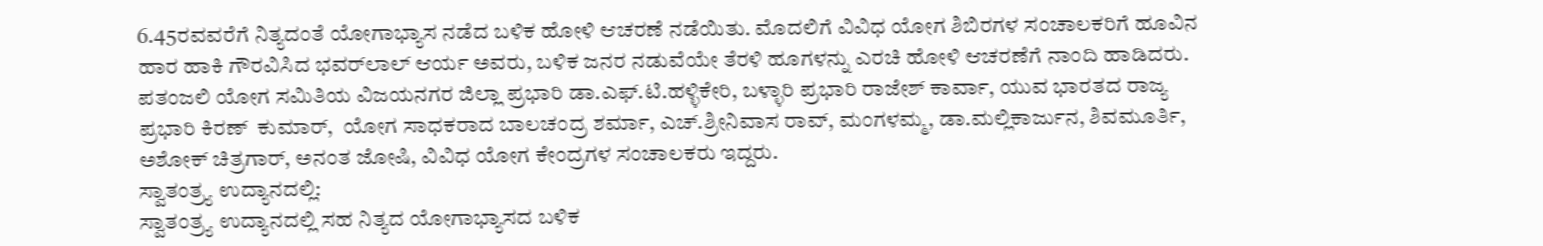6.45ರವವರೆಗೆ ನಿತ್ಯದಂತೆ ಯೋಗಾಭ್ಯಾಸ ನಡೆದ ಬಳಿಕ ಹೋಳಿ ಆಚರಣೆ ನಡೆಯಿತು. ಮೊದಲಿಗೆ ವಿವಿಧ ಯೋಗ ಶಿಬಿರಗಳ ಸಂಚಾಲಕರಿಗೆ ಹೂವಿನ ಹಾರ ಹಾಕಿ ಗೌರವಿಸಿದ ಭವರ್‌ಲಾಲ್‌ ಆರ್ಯ ಅವರು, ಬಳಿಕ ಜನರ ನಡುವೆಯೇ ತೆರಳಿ ಹೂಗಳನ್ನು ಎರಚಿ ಹೋಳಿ ಆಚರಣೆಗೆ ನಾಂದಿ ಹಾಡಿದರು.
ಪತಂಜಲಿ ಯೋಗ ಸಮಿತಿಯ ವಿಜಯನಗರ ಜಿಲ್ಲಾ ಪ್ರಭಾರಿ ಡಾ.ಎಫ್‌.ಟಿ.ಹಳ್ಳಿಕೇರಿ, ಬಳ್ಳಾರಿ ಪ್ರಭಾರಿ ರಾಜೇಶ್ ಕಾರ್ವಾ, ಯುವ ಭಾರತದ ರಾಜ್ಯ ಪ್ರಭಾರಿ ಕಿರಣ್‌  ಕುಮಾರ್,  ಯೋಗ ಸಾಧಕರಾದ ಬಾಲಚಂದ್ರ ಶರ್ಮಾ, ಎಚ್‌.ಶ್ರೀನಿವಾಸ ರಾವ್, ಮಂಗಳಮ್ಮ, ಡಾ.ಮಲ್ಲಿಕಾರ್ಜುನ, ಶಿವಮೂರ್ತಿ, ಅಶೋಕ್ ಚಿತ್ರಗಾರ್‌, ಅನಂತ ಜೋಷಿ, ವಿವಿಧ ಯೋಗ ಕೇಂದ್ರಗಳ ಸಂಚಾಲಕರು ಇದ್ದರು.
ಸ್ವಾತಂತ್ರ್ಯ ಉದ್ಯಾನದಲ್ಲಿ:
ಸ್ವಾತಂತ್ರ್ಯ ಉದ್ಯಾನದಲ್ಲಿ ಸಹ ನಿತ್ಯದ ಯೋಗಾಭ್ಯಾಸದ ಬಳಿಕ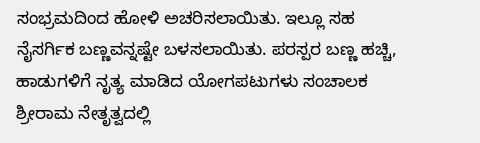ಸಂಭ್ರಮದಿಂದ ಹೋಳಿ ಅಚರಿಸಲಾಯಿತು. ಇಲ್ಲೂ ಸಹ ನೈಸರ್ಗಿಕ ಬಣ್ಣವನ್ನಷ್ಟೇ ಬಳಸಲಾಯಿತು. ಪರಸ್ಪರ ಬಣ್ಣ ಹಚ್ಚಿ, ಹಾಡುಗಳಿಗೆ ನೃತ್ಯ ಮಾಡಿದ ಯೋಗಪಟುಗಳು ಸಂಚಾಲಕ ಶ್ರೀರಾಮ ನೇತೃತ್ವದಲ್ಲಿ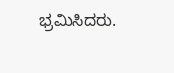ಭ್ರಮಿಸಿದರು.